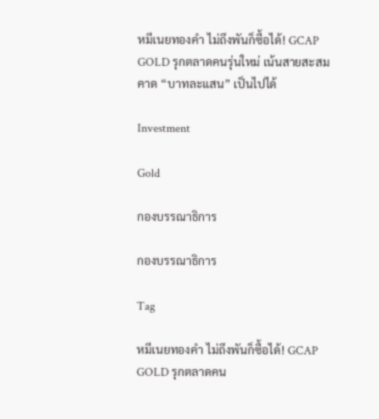หมีเนยทองคำ ไม่ถึงพันก็ซื้อได้! GCAP GOLD รุกตลาดคนรุ่นใหม่ เน้นสายสะสม คาด “บาทละแสน” เป็นไปได้

Investment

Gold

กองบรรณาธิการ

กองบรรณาธิการ

Tag

หมีเนยทองคำ ไม่ถึงพันก็ซื้อได้! GCAP GOLD รุกตลาดคน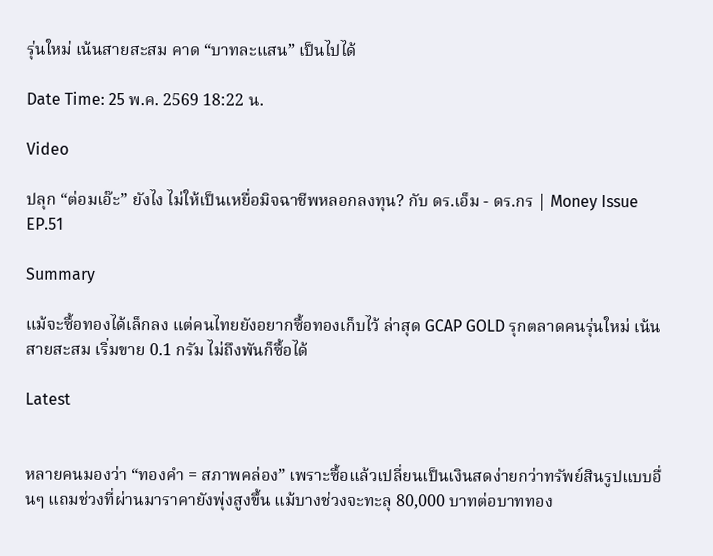รุ่นใหม่ เน้นสายสะสม คาด “บาทละแสน” เป็นไปได้

Date Time: 25 พ.ค. 2569 18:22 น.

Video

ปลุก “ต่อมเอ๊ะ” ยังไง ไม่ให้เป็นเหยื่อมิจฉาชีพหลอกลงทุน? กับ ดร.เอ็ม - ดร.กร | Money Issue EP.51

Summary

แม้จะซื้อทองได้เล็กลง แต่คนไทยยังอยากซื้อทองเก็บไว้ ล่าสุด GCAP GOLD รุกตลาดคนรุ่นใหม่ เน้นสายสะสม เริ่มขาย 0.1 กรัม ไม่ถึงพันก็ซื้อได้

Latest


หลายคนมองว่า “ทองคำ = สภาพคล่อง” เพราะซื้อแล้วเปลี่ยนเป็นเงินสดง่ายกว่าทรัพย์สินรูปแบบอื่นๆ แถมช่วงที่ผ่านมาราคายังพุ่งสูงขึ้น แม้บางช่วงจะทะลุ 80,000 บาทต่อบาททอง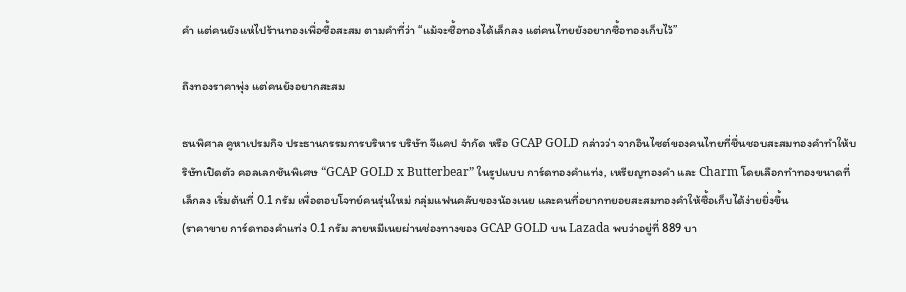คำ แต่คนยังแห่ไปร้านทองเพื่อซื้อสะสม ตามคำที่ว่า “แม้จะซื้อทองได้เล็กลง แต่คนไทยยังอยากซื้อทองเก็บไว้”

ถึงทองราคาพุ่ง แต่คนยังอยากสะสม

ธนพิศาล คูหาเปรมกิจ ประธานกรรมการบริหาร บริษัท จีแคป จำกัด หรือ GCAP GOLD กล่าวว่า จากอินไซต์ของคนไทยที่ชื่นชอบสะสมทองคำทำให้บริษัทเปิดตัว คอลเลกชันพิเศษ “GCAP GOLD x Butterbear” ในรูปแบบ การ์ดทองคำแท่ง, เหรียญทองคำ และ Charm โดยเลือกทำทองขนาดที่เล็กลง เริ่มต้นที่ 0.1 กรัม เพื่อตอบโจทย์คนรุ่นใหม่ กลุ่มแฟนคลับของน้องเนย และคนที่อยากทยอยสะสมทองคำให้ซื้อเก็บได้ง่ายยิ่งขึ้น
(ราคาขาย การ์ดทองคำแท่ง 0.1 กรัม ลายหมีเนยผ่านช่องทางของ GCAP GOLD บน Lazada พบว่าอยู่ที่ 889 บา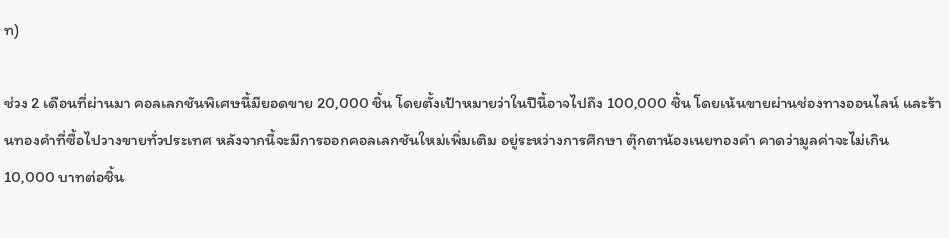ท)

ช่วง 2 เดือนที่ผ่านมา คอลเลกชันพิเศษนี้มียอดขาย 20,000 ชิ้น โดยตั้งเป้าหมายว่าในปีนี้อาจไปถึง 100,000 ชิ้น โดยเน้นขายผ่านช่องทางออนไลน์ และร้านทองคำที่ซื้อไปวางขายทั่วประเทศ หลังจากนี้จะมีการออกคอลเลกชันใหม่เพิ่มเติม อยู่ระหว่างการศึกษา ตุ๊กตาน้องเนยทองคำ คาดว่ามูลค่าจะไม่เกิน 10,000 บาทต่อชิ้น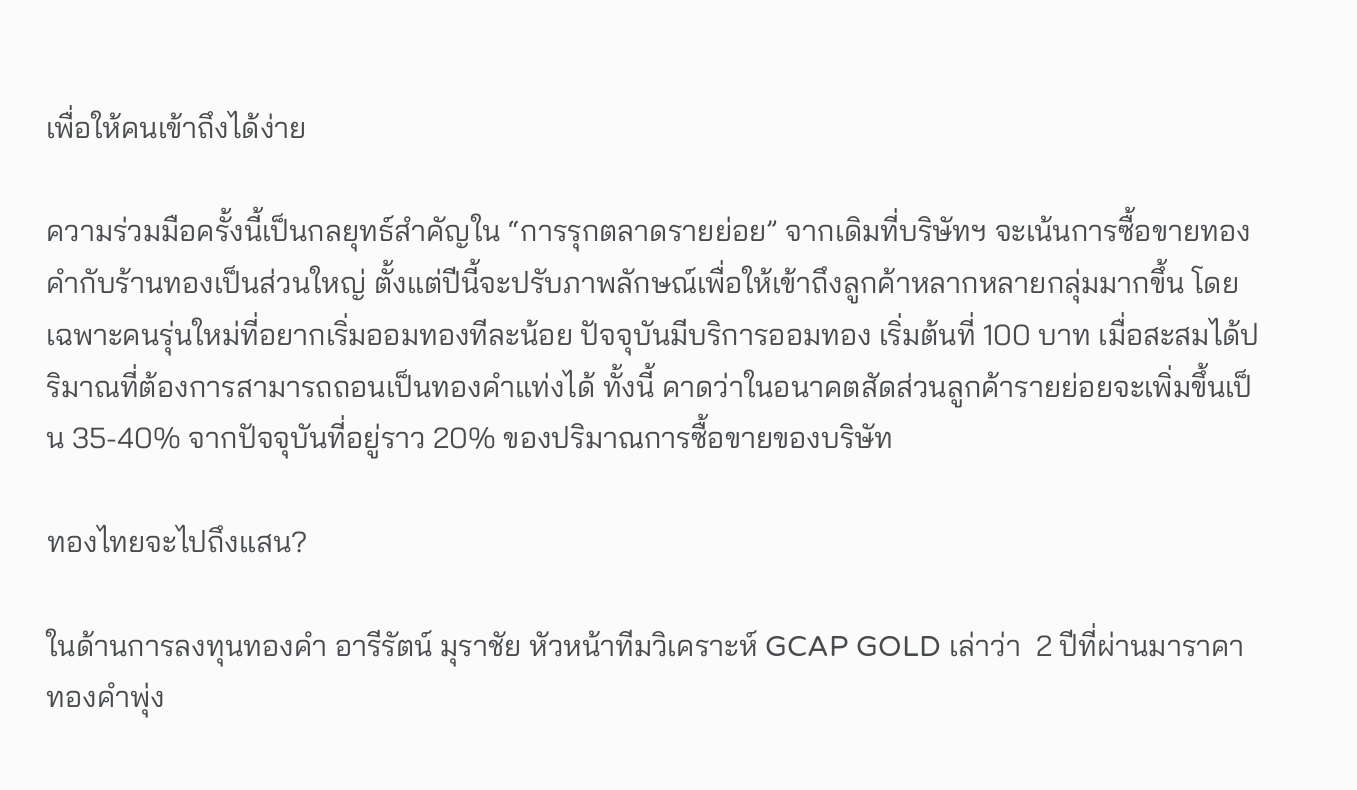เพื่อให้คนเข้าถึงได้ง่าย

ความร่วมมือครั้งนี้เป็นกลยุทธ์สำคัญใน “การรุกตลาดรายย่อย” จากเดิมที่บริษัทฯ จะเน้นการซื้อขายทองคำกับร้านทองเป็นส่วนใหญ่ ตั้งแต่ปีนี้จะปรับภาพลักษณ์เพื่อให้เข้าถึงลูกค้าหลากหลายกลุ่มมากขึ้น โดยเฉพาะคนรุ่นใหม่ที่อยากเริ่มออมทองทีละน้อย ปัจจุบันมีบริการออมทอง เริ่มต้นที่ 100 บาท เมื่อสะสมได้ปริมาณที่ต้องการสามารถถอนเป็นทองคำแท่งได้ ทั้งนี้ คาดว่าในอนาคตสัดส่วนลูกค้ารายย่อยจะเพิ่มขึ้นเป็น 35-40% จากปัจจุบันที่อยู่ราว 20% ของปริมาณการซื้อขายของบริษัท

ทองไทยจะไปถึงแสน?

ในด้านการลงทุนทองคำ อารีรัตน์ มุราชัย หัวหน้าทีมวิเคราะห์ GCAP GOLD เล่าว่า  2 ปีที่ผ่านมาราคาทองคำพุ่ง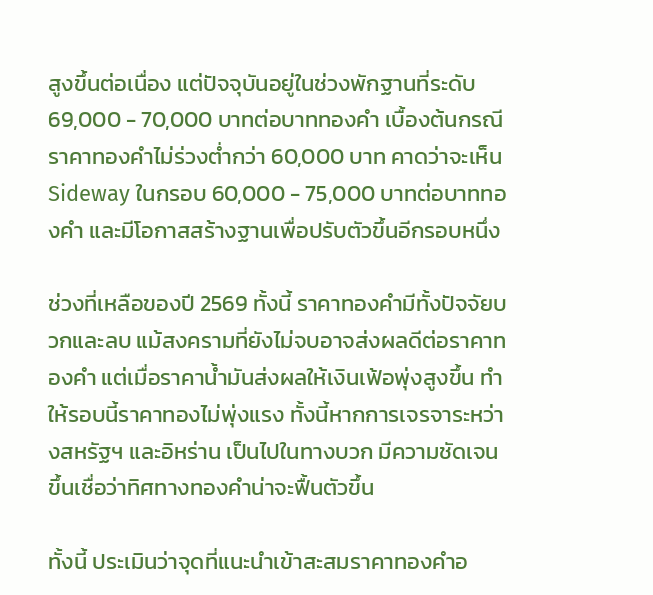สูงขึ้นต่อเนื่อง แต่ปัจจุบันอยู่ในช่วงพักฐานที่ระดับ 69,000 - 70,000 บาทต่อบาททองคำ เบื้องต้นกรณีราคาทองคำไม่ร่วงต่ำกว่า 60,000 บาท คาดว่าจะเห็น Sideway ในกรอบ 60,000 - 75,000 บาทต่อบาททองคำ และมีโอกาสสร้างฐานเพื่อปรับตัวขึ้นอีกรอบหนึ่ง

ช่วงที่เหลือของปี 2569 ทั้งนี้ ราคาทองคำมีทั้งปัจจัยบวกและลบ แม้สงครามที่ยังไม่จบอาจส่งผลดีต่อราคาทองคำ แต่เมื่อราคาน้ำมันส่งผลให้เงินเฟ้อพุ่งสูงขึ้น ทำให้รอบนี้ราคาทองไม่พุ่งแรง ทั้งนี้หากการเจรจาระหว่างสหรัฐฯ และอิหร่าน เป็นไปในทางบวก มีความชัดเจนขึ้นเชื่อว่าทิศทางทองคำน่าจะฟื้นตัวขึ้น

ทั้งนี้ ประเมินว่าจุดที่แนะนำเข้าสะสมราคาทองคำอ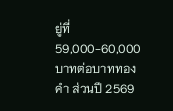ยู่ที่ 59,000-60,000 บาทต่อบาททองคำ ส่วนปี 2569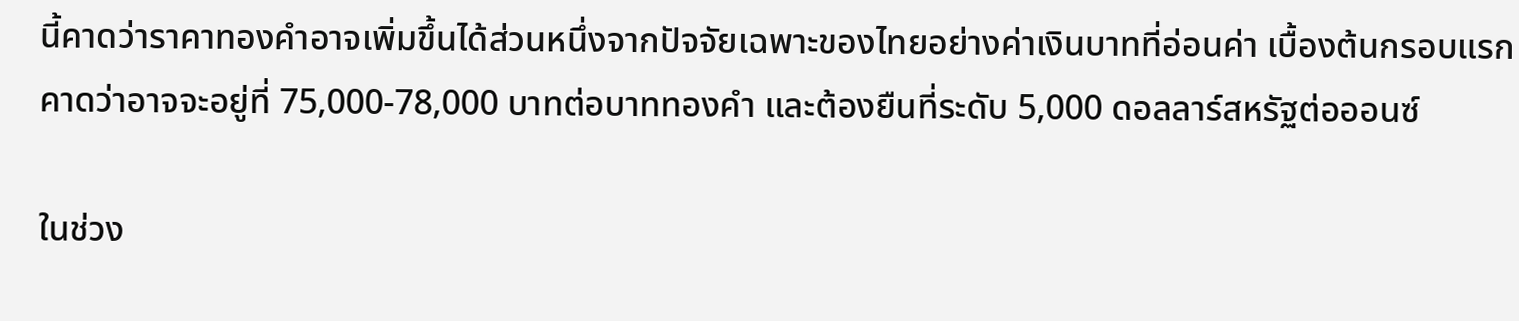นี้คาดว่าราคาทองคำอาจเพิ่มขึ้นได้ส่วนหนึ่งจากปัจจัยเฉพาะของไทยอย่างค่าเงินบาทที่อ่อนค่า เบื้องต้นกรอบแรกคาดว่าอาจจะอยู่ที่ 75,000-78,000 บาทต่อบาททองคำ และต้องยืนที่ระดับ 5,000 ดอลลาร์สหรัฐต่อออนซ์

ในช่วง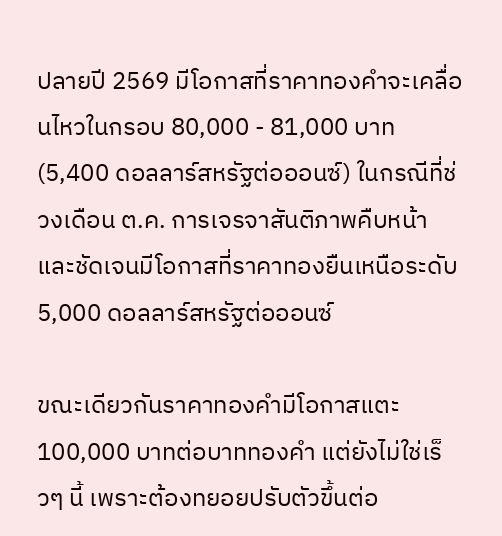ปลายปี 2569 มีโอกาสที่ราคาทองคำจะเคลื่อนไหวในกรอบ 80,000 - 81,000 บาท (5,400 ดอลลาร์สหรัฐต่อออนซ์) ในกรณีที่ช่วงเดือน ต.ค. การเจรจาสันติภาพคืบหน้าและชัดเจนมีโอกาสที่ราคาทองยืนเหนือระดับ 5,000 ดอลลาร์สหรัฐต่อออนซ์

ขณะเดียวกันราคาทองคำมีโอกาสแตะ 100,000 บาทต่อบาททองคำ แต่ยังไม่ใช่เร็วๆ นี้ เพราะต้องทยอยปรับตัวขึ้นต่อ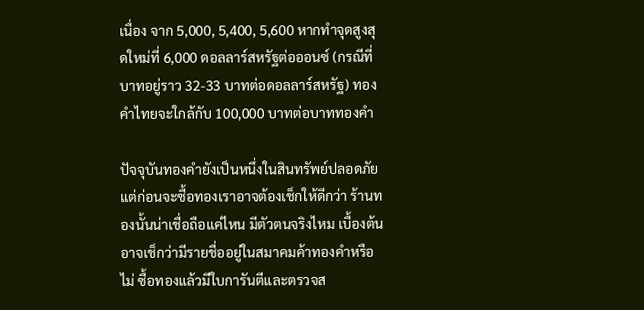เนื่อง จาก 5,000, 5,400, 5,600 หากทำจุดสูงสุดใหม่ที่ 6,000 ดอลลาร์สหรัฐต่อออนซ์ (กรณีที่บาทอยู่ราว 32-33 บาทต่อดอลลาร์สหรัฐ) ทองคำไทยจะใกล้กับ 100,000 บาทต่อบาททองคำ

ปัจจุบันทองคำยังเป็นหนึ่งในสินทรัพย์ปลอดภัย แต่ก่อนจะซื้อทองเราอาจต้องเช็กให้ดีกว่า ร้านทองนั้นน่าเชื่อถือแค่ไหน มีตัวตนจริงไหม เบื้องต้นอาจเช็กว่ามีรายชื่ออยู่ในสมาคมค้าทองคำหรือไม่ ซื้อทองแล้วมีใบการันตีและตรวจส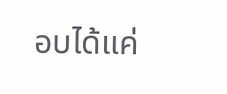อบได้แค่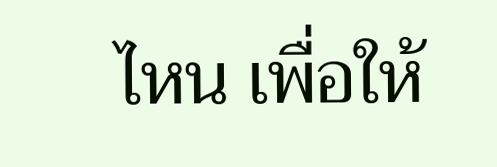ไหน เพื่อให้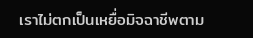เราไม่ตกเป็นเหยื่อมิจฉาชีพตาม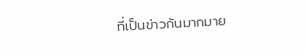ที่เป็นข่าวกันมากมาย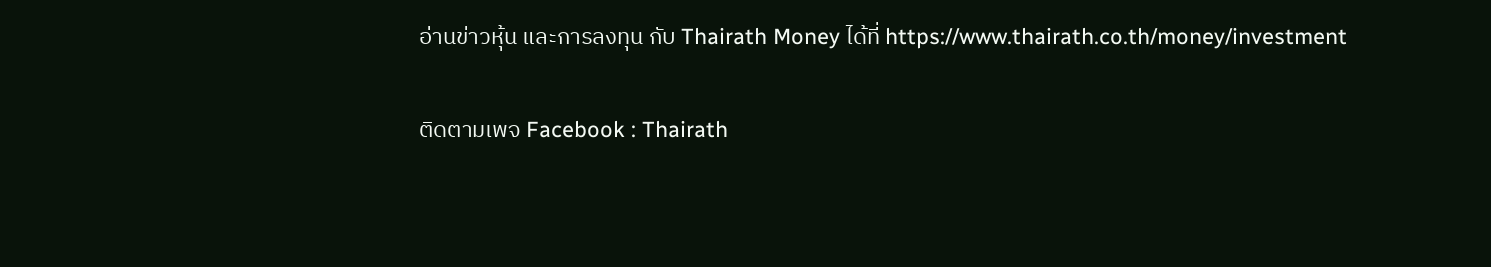อ่านข่าวหุ้น และการลงทุน กับ Thairath Money ได้ที่ https://www.thairath.co.th/money/investment

ติดตามเพจ Facebook : Thairath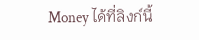Money ได้ที่ลิงก์นี้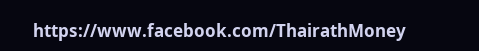https://www.facebook.com/ThairathMoney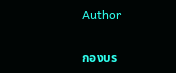Author

กองบร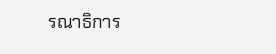รณาธิการ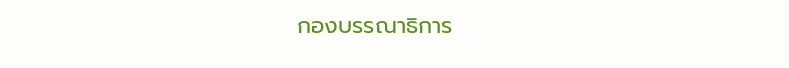กองบรรณาธิการ